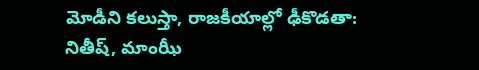మోడీని కలుస్తా, రాజకీయాల్లో ఢీకొడతా: నితీష్, మాంఝీ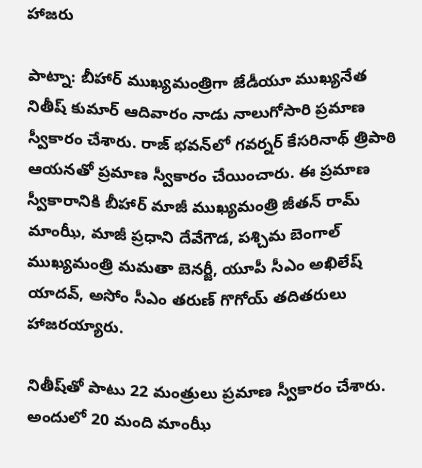హాజరు

పాట్నా: బీహార్ ముఖ్యమంత్రిగా జేడీయూ ముఖ్యనేత నితీష్ కుమార్ ఆదివారం నాడు నాలుగోసారి ప్రమాణ స్వీకారం చేశారు. రాజ్ భవన్‌లో గవర్నర్ కేసరినాథ్ త్రిపాఠి ఆయనతో ప్రమాణ స్వీకారం చేయించారు. ఈ ప్రమాణ స్వీకారానికి బీహార్ మాజీ ముఖ్యమంత్రి జీతన్ రామ్ మాంఝీ, మాజీ ప్రధాని దేవేగౌడ, పశ్చిమ బెంగాల్ ముఖ్యమంత్రి మమతా బెనర్జీ, యూపీ సీఎం అఖిలేష్ యాదవ్, అసోం సీఎం తరుణ్ గొగోయ్ తదితరులు హాజరయ్యారు.

నితీష్‌తో పాటు 22 మంత్రులు ప్రమాణ స్వీకారం చేశారు. అందులో 20 మంది మాంఝీ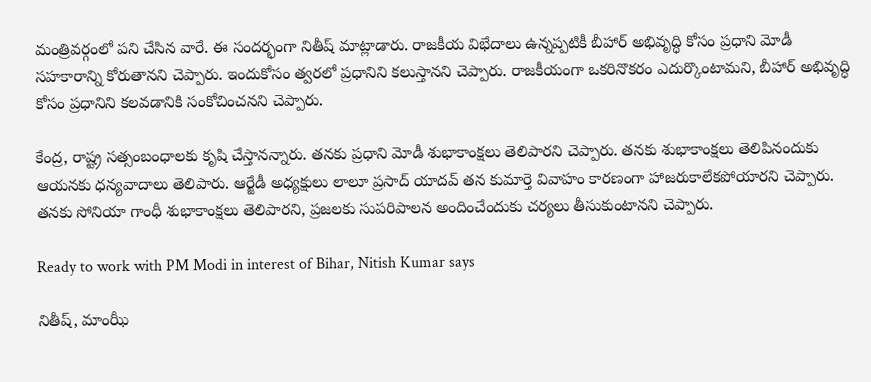మంత్రివర్గంలో పని చేసిన వారే. ఈ సందర్భంగా నితీష్ మాట్లాడారు. రాజకీయ విభేదాలు ఉన్నప్పటికీ బీహార్ అభివృద్ధి కోసం ప్రధాని మోడీ సహకారాన్ని కోరుతానని చెప్పారు. ఇందుకోసం త్వరలో ప్రధానిని కలుస్తానని చెప్పారు. రాజకీయంగా ఒకరినొకరం ఎదుర్కొంటామని, బీహార్ అభివృద్ధి కోసం ప్రధానిని కలవడానికి సంకోచించనని చెప్పారు.

కేంద్ర, రాష్ట్ర సత్సంబంధాలకు కృషి చేస్తానన్నారు. తనకు ప్రధాని మోడీ శుభాకాంక్షలు తెలిపారని చెప్పారు. తనకు శుభాకాంక్షలు తెలిపినందుకు ఆయనకు ధన్యవాదాలు తెలిపారు. ఆర్జేడీ అధ్యక్షులు లాలూ ప్రసాద్ యాదవ్ తన కుమార్తె వివాహం కారణంగా హాజరుకాలేకపోయారని చెప్పారు. తనకు సోనియా గాంధీ శుభాకాంక్షలు తెలిపారని, ప్రజలకు సుపరిపాలన అందించేందుకు చర్యలు తీసుకుంటానని చెప్పారు.

Ready to work with PM Modi in interest of Bihar, Nitish Kumar says

నితీష్, మాంఝీ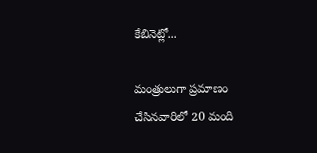కేబినెట్లో...

మంత్రులుగా ప్రమాణం చేసినవారిలో 20 మంది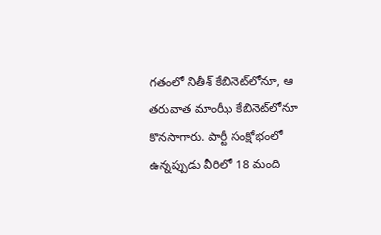గతంలో నితీశ్‌ కేబినెట్‌లోనూ, ఆ తరువాత మాంఝీ కేబినెట్‌లోనూ కొనసాగారు. పార్టీ సంక్షోభంలో ఉన్నప్పుడు వీరిలో 18 మంది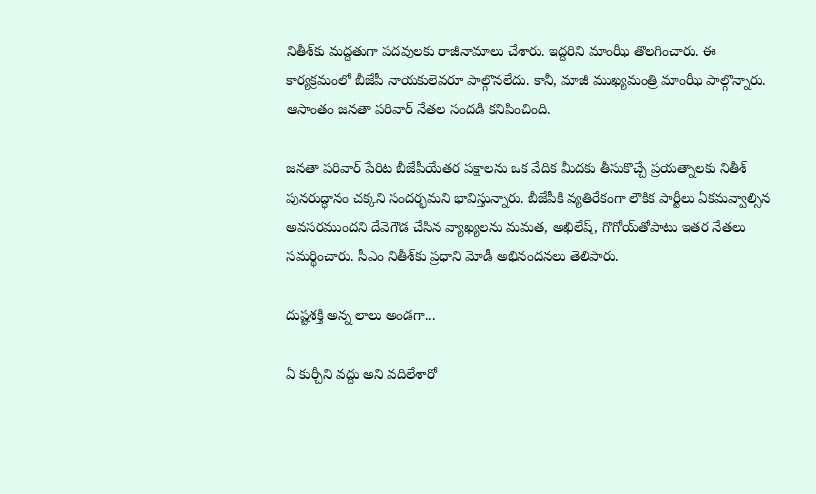నితీశ్‌కు మద్దతుగా పదవులకు రాజీనామాలు చేశారు. ఇద్దరిని మాంఝీ తొలగించారు. ఈ కార్యక్రమంలో బీజేపీ నాయకులెవరూ పాల్గొనలేదు. కానీ, మాజీ ముఖ్యమంత్రి మాంఝీ పాల్గొన్నారు. ఆసాంతం జనతా పరివార్‌ నేతల సందడి కనిపించింది.

జనతా పరివార్‌ పేరిట బీజేపీయేతర పక్షాలను ఒక వేదిక మీదకు తీసుకొచ్చే ప్రయత్నాలకు నితీశ్‌ పునరుద్ధానం చక్కని సందర్భమని భావిస్తున్నారు. బీజేపీకి వ్యతిరేకంగా లౌకిక పార్టీలు ఏకమవ్వాల్సిన అవసరముందని దేవెగౌడ చేసిన వ్యాఖ్యలను మమత, అఖిలేష్‌, గొగోయ్‌తోపాటు ఇతర నేతలు సమర్థించారు. సీఎం నితీశ్‌కు ప్రధాని మోడీ అభినందనలు తెలిపారు.

దుష్టశక్తి అన్న లాలు అండగా...

ఏ కుర్చీని వద్దు అని వదిలేశారో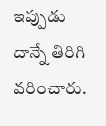ఇప్పుడు దాన్నే తిరిగి వరించారు.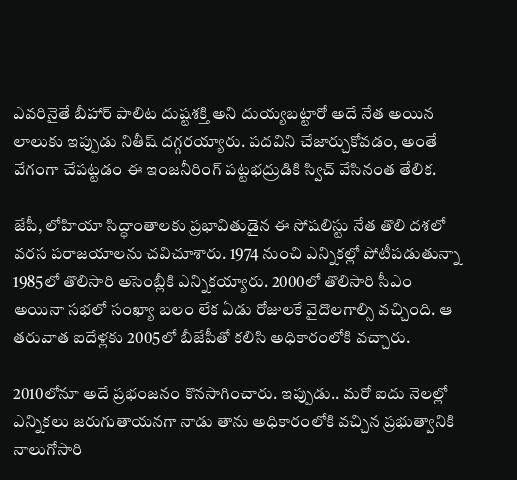ఎవరినైతే బీహార్‌ పాలిట దుష్టశక్తి అని దుయ్యబట్టారో అదే నేత అయిన లాలుకు ఇప్పుడు నితీష్ దగ్గరయ్యారు. పదవిని చేజార్చుకోవడం, అంతే వేగంగా చేపట్టడం ఈ ఇంజనీరింగ్‌ పట్టభద్రుడికి స్విచ్‌ వేసినంత తేలిక.

జేపీ, లోహియా సిద్ధాంతాలకు ప్రభావితుడైన ఈ సోషలిస్టు నేత తొలి దశలో వరస పరాజయాలను చవిచూశారు. 1974 నుంచి ఎన్నికల్లో పోటీపడుతున్నా 1985లో తొలిసారి అసెంబ్లీకి ఎన్నికయ్యారు. 2000లో తొలిసారి సీఎం అయినా సభలో సంఖ్యా బలం లేక ఏడు రోజులకే వైదొలగాల్సి వచ్చింది. ఆ తరువాత ఐదేళ్లకు 2005లో బీజేపీతో కలిసి అధికారంలోకి వచ్చారు.

2010లోనూ అదే ప్రభంజనం కొనసాగించారు. ఇప్పుడు.. మరో ఐదు నెలల్లో ఎన్నికలు జరుగుతాయనగా నాడు తాను అధికారంలోకి వచ్చిన ప్రభుత్వానికి నాలుగోసారి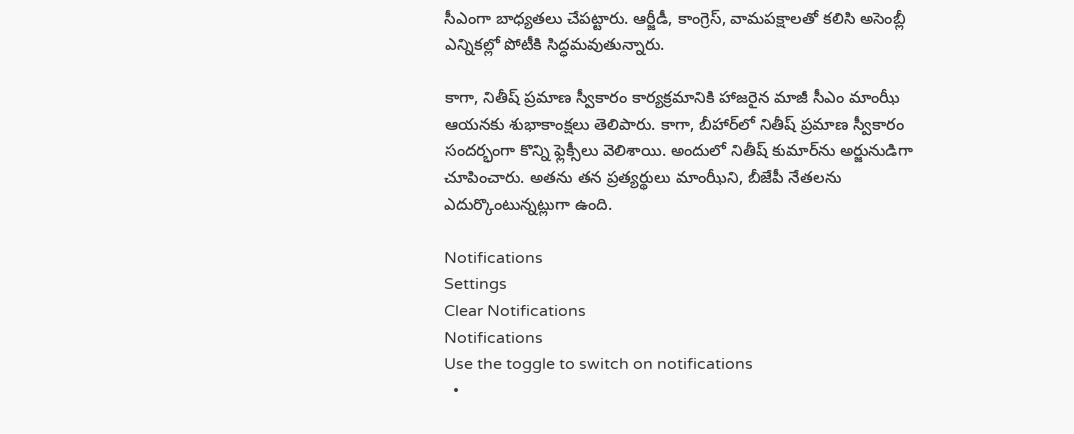సీఎంగా బాధ్యతలు చేపట్టారు. ఆర్జీడీ, కాంగ్రెస్‌, వామపక్షాలతో కలిసి అసెంబ్లీ ఎన్నికల్లో పోటీకి సిద్ధమవుతున్నారు.

కాగా, నితీష్ ప్రమాణ స్వీకారం కార్యక్రమానికి హాజరైన మాజీ సీఎం మాంఝీ ఆయనకు శుభాకాంక్షలు తెలిపారు. కాగా, బీహార్‌లో నితీష్ ప్రమాణ స్వీకారం సందర్భంగా కొన్ని ఫ్లెక్సీలు వెలిశాయి. అందులో నితీష్ కుమార్‌ను అర్జునుడిగా చూపించారు. అతను తన ప్రత్యర్థులు మాంఝీని, బీజేపీ నేతలను ఎదుర్కొంటున్నట్లుగా ఉంది.

Notifications
Settings
Clear Notifications
Notifications
Use the toggle to switch on notifications
  •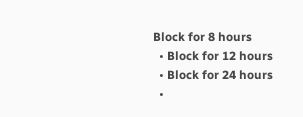Block for 8 hours
  • Block for 12 hours
  • Block for 24 hours
  •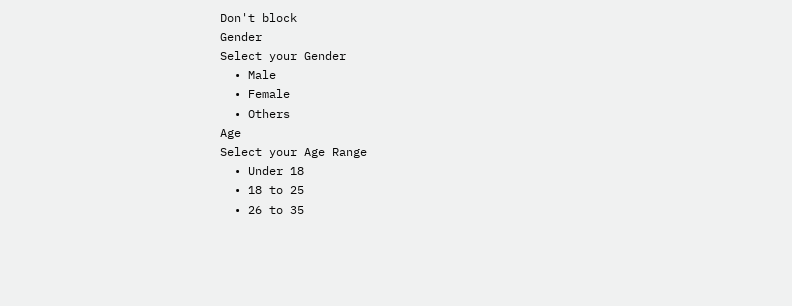Don't block
Gender
Select your Gender
  • Male
  • Female
  • Others
Age
Select your Age Range
  • Under 18
  • 18 to 25
  • 26 to 35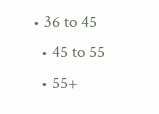• 36 to 45
  • 45 to 55
  • 55+